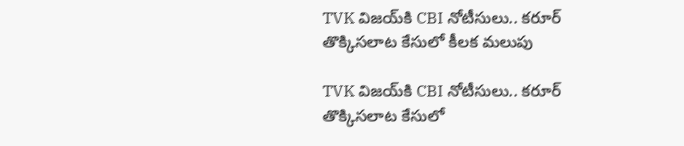TVK విజయ్‌కి CBI నోటీసులు.. కరూర్ తొక్కిసలాట కేసులో కీల‌క‌ మలుపు

TVK విజయ్‌కి CBI నోటీసులు.. కరూర్ తొక్కిసలాట కేసులో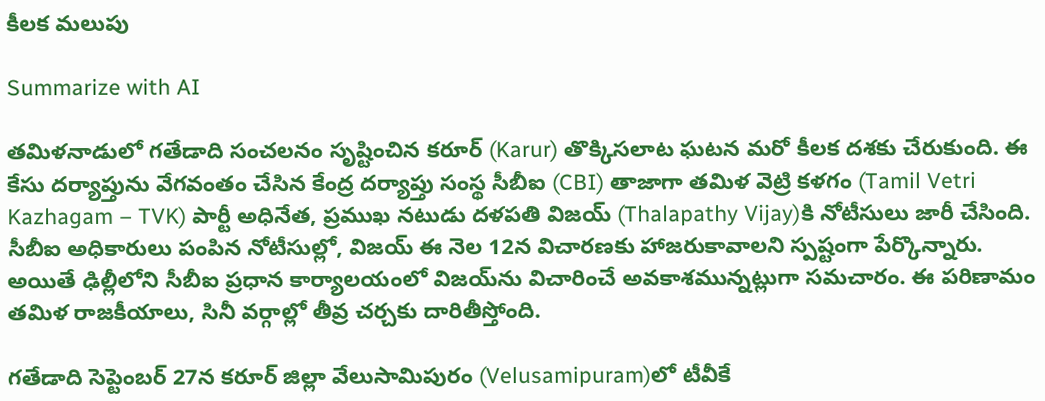కీల‌క‌ మలుపు

Summarize with AI

తమిళనాడులో గతేడాది సంచలనం సృష్టించిన కరూర్ (Karur) తొక్కిసలాట ఘటన మరో కీలక దశకు చేరుకుంది. ఈ కేసు దర్యాప్తును వేగవంతం చేసిన కేంద్ర దర్యాప్తు సంస్థ సీబీఐ (CBI) తాజాగా తమిళ వెట్రి కళగం (Tamil Vetri Kazhagam – TVK) పార్టీ అధినేత, ప్రముఖ నటుడు దళపతి విజయ్ (Thalapathy Vijay)కి నోటీసులు జారీ చేసింది. సీబీఐ అధికారులు పంపిన నోటీసుల్లో, విజ‌య్‌ ఈ నెల 12న విచారణకు హాజరుకావాలని స్పష్టంగా పేర్కొన్నారు. అయితే ఢిల్లీలోని సీబీఐ ప్రధాన కార్యాలయంలో విజయ్‌ను విచారించే అవకాశమున్న‌ట్లుగా స‌మ‌చారం. ఈ పరిణామం తమిళ రాజకీయాలు, సినీ వర్గాల్లో తీవ్ర చర్చకు దారితీస్తోంది.

గతేడాది సెప్టెంబర్ 27న కరూర్ జిల్లా వేలుసామిపురం (Velusamipuram)లో టీవీకే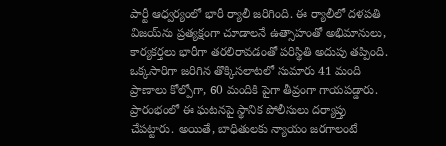పార్టీ ఆధ్వర్యంలో భారీ ర్యాలీ జరిగింది. ఈ ర్యాలీలో దళపతి విజయ్‌ను ప్రత్యక్షంగా చూడాలనే ఉత్సాహంతో అభిమానులు, కార్యకర్తలు భారీగా తరలిరావడంతో పరిస్థితి అదుపు తప్పింది. ఒక్కసారిగా జరిగిన తొక్కిసలాటలో సుమారు 41 మంది ప్రాణాలు కోల్పోగా, 60 మందికి పైగా తీవ్రంగా గాయపడ్డారు. ప్రారంభంలో ఈ ఘటనపై స్థానిక పోలీసులు దర్యాప్తు చేపట్టారు. అయితే, బాధితులకు న్యాయం జరగాలంటే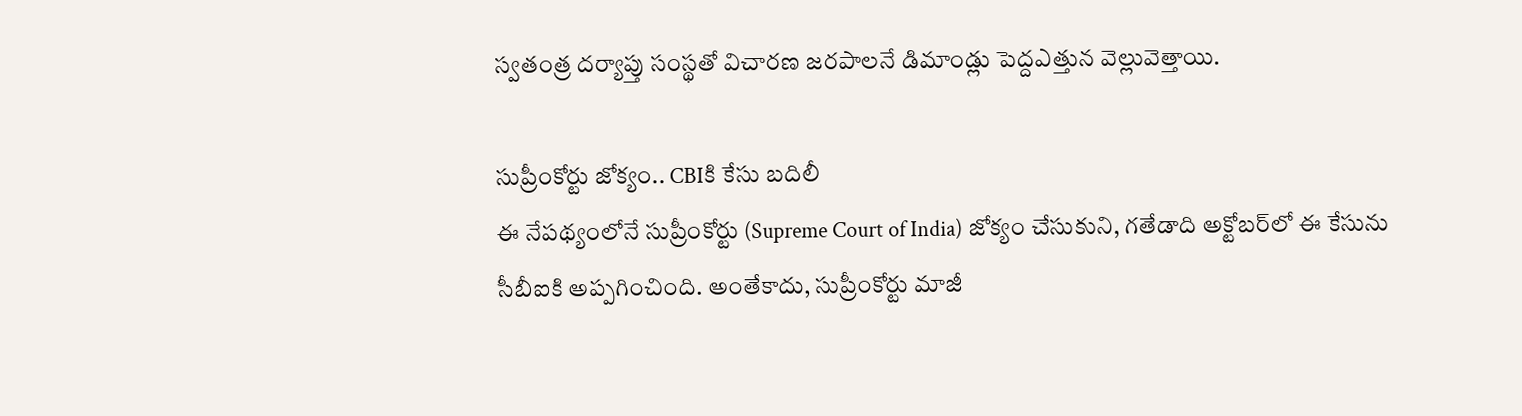స్వతంత్ర దర్యాప్తు సంస్థతో విచారణ జరపాలనే డిమాండ్లు పెద్దఎత్తున వెల్లువెత్తాయి.

సుప్రీంకోర్టు జోక్యం.. CBIకి కేసు బదిలీ
ఈ నేపథ్యంలోనే సుప్రీంకోర్టు (Supreme Court of India) జోక్యం చేసుకుని, గతేడాది అక్టోబర్‌లో ఈ కేసును సీబీఐకి అప్పగించింది. అంతేకాదు, సుప్రీంకోర్టు మాజీ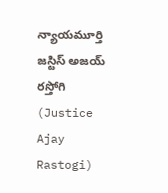న్యాయమూర్తి జస్టిస్ అజయ్ రస్తోగి (Justice Ajay Rastogi)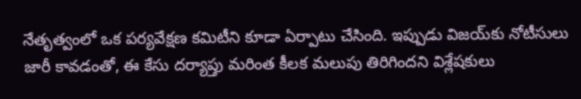నేతృత్వంలో ఒక పర్యవేక్షణ కమిటీని కూడా ఏర్పాటు చేసింది. ఇప్పుడు విజయ్‌కు నోటీసులు జారీ కావడంతో, ఈ కేసు దర్యాప్తు మరింత కీలక మలుపు తిరిగిందని విశ్లేషకులు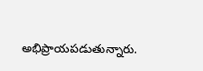అభిప్రాయపడుతున్నారు.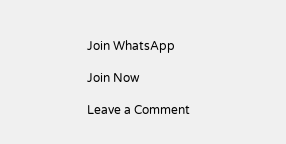Join WhatsApp

Join Now

Leave a Comment